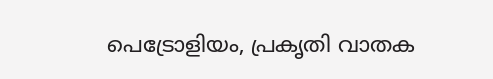പെട്രോളിയം, പ്രകൃതി വാതക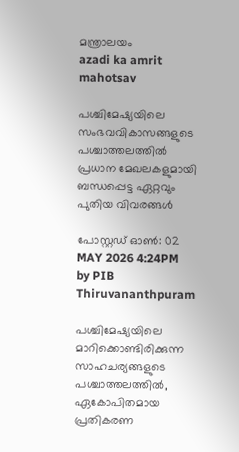മന്ത്രാലയം
azadi ka amrit mahotsav

പശ്ചിമേഷ്യയിലെ സംഭവവികാസങ്ങളുടെ പശ്ചാത്തലത്തിൽ പ്രധാന മേഖലകളുമായി ബന്ധപ്പെട്ട ഏറ്റവും പുതിയ വിവരങ്ങൾ

പോസ്റ്റഡ് ഓണ്‍: 02 MAY 2026 4:24PM by PIB Thiruvananthpuram

പശ്ചിമേഷ്യയിലെ മാറിക്കൊണ്ടിരിക്കുന്ന സാഹചര്യങ്ങളുടെ പശ്ചാത്തലത്തിൽ, ഏകോപിതമായ  പ്രതികരണ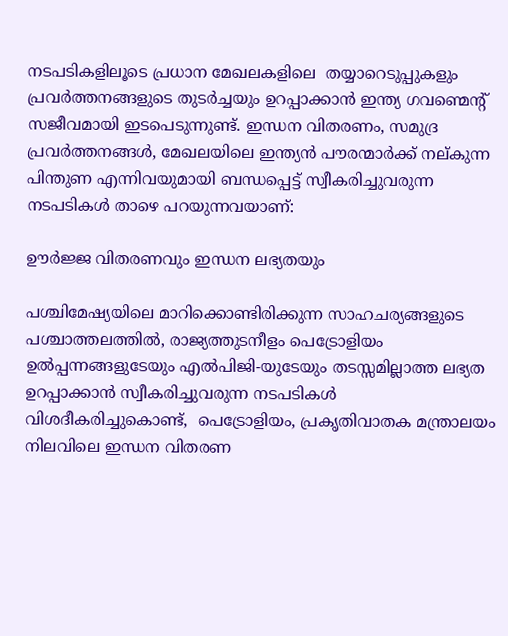നടപടികളിലൂടെ പ്രധാന മേഖലകളിലെ  തയ്യാറെടുപ്പുകളും പ്രവർത്തനങ്ങളുടെ തുടർച്ചയും ഉറപ്പാക്കാൻ ഇന്ത്യ ഗവണ്മെന്റ് സജീവമായി ഇടപെടുന്നുണ്ട്. ഇന്ധന വിതരണം, സമുദ്ര പ്രവർത്തനങ്ങൾ, മേഖലയിലെ ഇന്ത്യൻ പൗരന്മാർക്ക് നല്കുന്ന പിന്തുണ എന്നിവയുമായി ബന്ധപ്പെട്ട് സ്വീകരിച്ചുവരുന്ന നടപടികൾ താഴെ പറയുന്നവയാണ്:

ഊർജ്ജ വിതരണവും ഇന്ധന ലഭ്യതയും

പശ്ചിമേഷ്യയിലെ മാറിക്കൊണ്ടിരിക്കുന്ന സാഹചര്യങ്ങളുടെ പശ്ചാത്തലത്തിൽ, രാജ്യത്തുടനീളം പെട്രോളിയം ഉൽപ്പന്നങ്ങളുടേയും എൽപിജി-യുടേയും തടസ്സമില്ലാത്ത ലഭ്യത ഉറപ്പാക്കാൻ സ്വീകരിച്ചുവരുന്ന നടപടികൾ വിശദീകരിച്ചുകൊണ്ട്,  പെട്രോളിയം, പ്രകൃതിവാതക മന്ത്രാലയം നിലവിലെ ഇന്ധന വിതരണ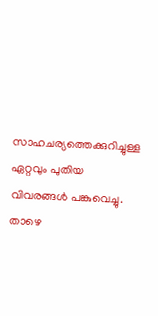സാഹചര്യത്തെക്കുറിച്ചുള്ള ഏറ്റവും പുതിയ വിവരങ്ങൾ പങ്കുവെച്ചു. താഴെ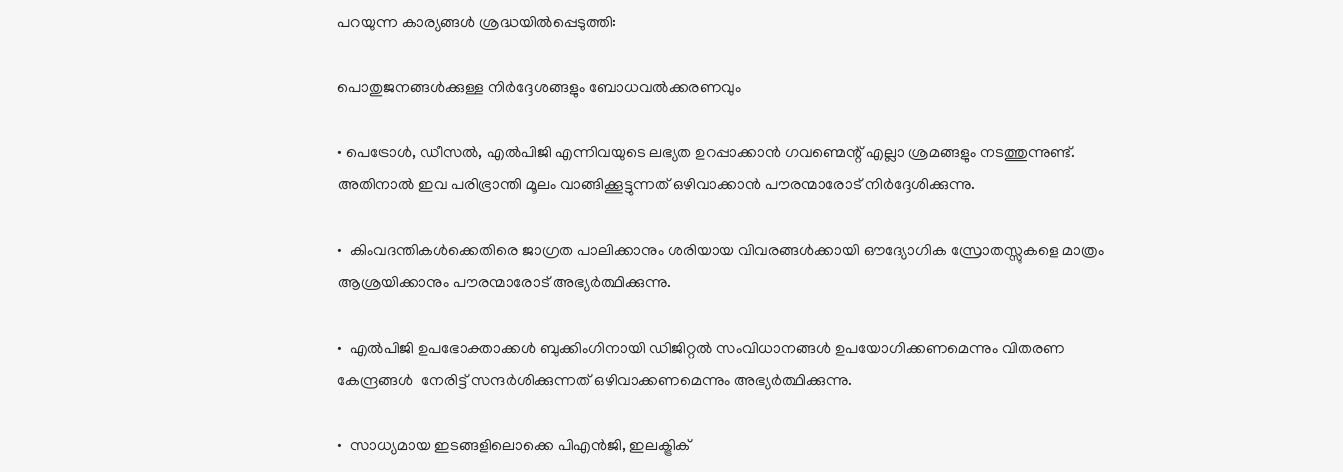പറയുന്ന കാര്യങ്ങൾ ശ്രദ്ധയിൽപ്പെടുത്തി:

പൊതുജനങ്ങൾക്കുള്ള നിർദ്ദേശങ്ങളും ബോധവൽക്കരണവും

• പെട്രോൾ, ഡീസൽ, എൽപിജി എന്നിവയുടെ ലഭ്യത ഉറപ്പാക്കാൻ ഗവണ്മെന്റ് എല്ലാ ശ്രമങ്ങളും നടത്തുന്നുണ്ട്. അതിനാൽ ഇവ പരിഭ്രാന്തി മൂലം വാങ്ങിക്കൂട്ടുന്നത് ഒഴിവാക്കാൻ പൗരന്മാരോട് നിർദ്ദേശിക്കുന്നു.

•  കിംവദന്തികൾക്കെതിരെ ജാഗ്രത പാലിക്കാനും ശരിയായ വിവരങ്ങൾക്കായി ഔദ്യോഗിക സ്രോതസ്സുകളെ മാത്രം ആശ്രയിക്കാനും പൗരന്മാരോട് അഭ്യർത്ഥിക്കുന്നു.

•  എൽപിജി ഉപഭോക്താക്കൾ ബുക്കിംഗിനായി ഡിജിറ്റൽ സംവിധാനങ്ങൾ ഉപയോഗിക്കണമെന്നും വിതരണ കേന്ദ്രങ്ങൾ  നേരിട്ട് സന്ദർശിക്കുന്നത് ഒഴിവാക്കണമെന്നും അഭ്യർത്ഥിക്കുന്നു.

•  സാധ്യമായ ഇടങ്ങളിലൊക്കെ പിഎൻജി, ഇലക്ട്രിക്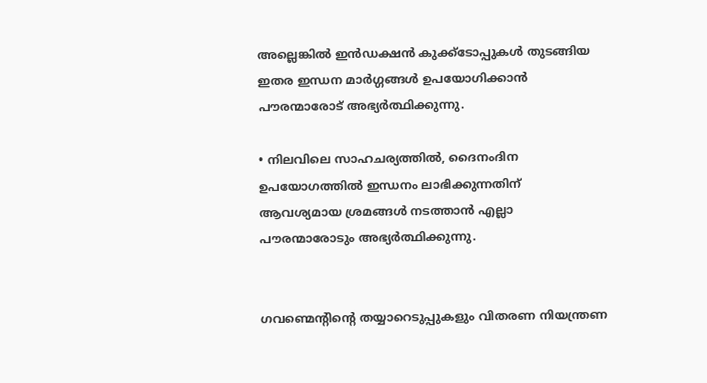അല്ലെങ്കിൽ ഇൻഡക്ഷൻ കുക്ക്‌ടോപ്പുകൾ തുടങ്ങിയ ഇതര ഇന്ധന മാർഗ്ഗങ്ങൾ ഉപയോഗിക്കാൻ പൗരന്മാരോട് അഭ്യർത്ഥിക്കുന്നു.

• നിലവിലെ സാഹചര്യത്തിൽ, ദൈനംദിന ഉപയോഗത്തിൽ ഇന്ധനം ലാഭിക്കുന്നതിന് ആവശ്യമായ ശ്രമങ്ങൾ നടത്താൻ എല്ലാ പൗരന്മാരോടും അഭ്യർത്ഥിക്കുന്നു.


ഗവണ്മെന്റിന്റെ തയ്യാറെടുപ്പുകളും വിതരണ നിയന്ത്രണ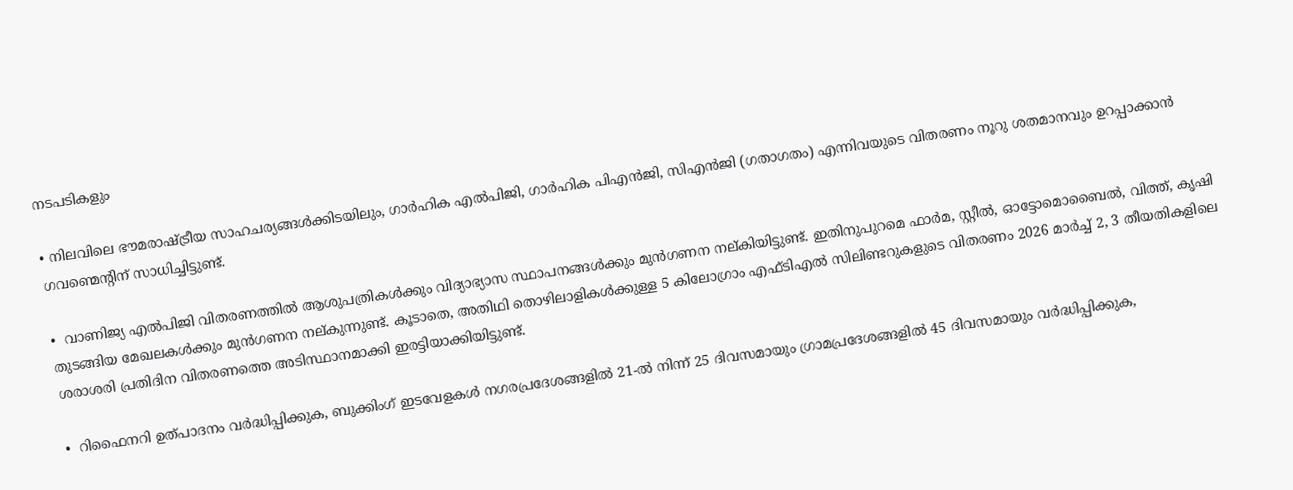നടപടികളും

• നിലവിലെ ഭൗമരാഷ്ട്രീയ സാഹചര്യങ്ങൾക്കിടയിലും, ഗാർഹിക എൽപിജി, ഗാർഹിക പിഎൻജി, സിഎൻജി (ഗതാഗതം) എന്നിവയുടെ വിതരണം നൂറു ശതമാനവും ഉറപ്പാക്കാൻ ഗവണ്മെന്റിന് സാധിച്ചിട്ടുണ്ട്.

•  വാണിജ്യ എൽപിജി വിതരണത്തിൽ ആശുപത്രികൾക്കും വിദ്യാഭ്യാസ സ്ഥാപനങ്ങൾക്കും മുൻഗണന നല്കിയിട്ടുണ്ട്. ഇതിനുപുറമെ ഫാർമ, സ്റ്റീൽ, ഓട്ടോമൊബൈൽ, വിത്ത്, കൃഷി തുടങ്ങിയ മേഖലകൾക്കും മുൻഗണന നല്കുന്നുണ്ട്. കൂടാതെ, അതിഥി തൊഴിലാളികൾക്കുള്ള 5 കിലോഗ്രാം എഫ്‌ടിഎൽ സിലിണ്ടറുകളുടെ വിതരണം 2026 മാർച്ച് 2, 3 തീയതികളിലെ ശരാശരി പ്രതിദിന വിതരണത്തെ അടിസ്ഥാനമാക്കി ഇരട്ടിയാക്കിയിട്ടുണ്ട്.

•  റിഫൈനറി ഉത്പാദനം വർദ്ധിപ്പിക്കുക, ബുക്കിംഗ് ഇടവേളകൾ നഗരപ്രദേശങ്ങളിൽ 21-ൽ നിന്ന് 25 ദിവസമായും ഗ്രാമപ്രദേശങ്ങളിൽ 45 ദിവസമായും വർദ്ധിപ്പിക്കുക,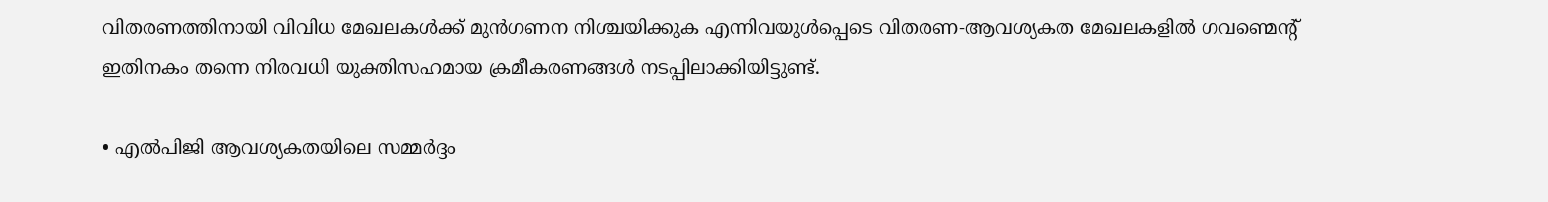വിതരണത്തിനായി വിവിധ മേഖലകൾക്ക് മുൻഗണന നിശ്ചയിക്കുക എന്നിവയുൾപ്പെടെ വിതരണ-ആവശ്യകത മേഖലകളിൽ ഗവണ്മെന്റ് ഇതിനകം തന്നെ നിരവധി യുക്തിസഹമായ ക്രമീകരണങ്ങൾ നടപ്പിലാക്കിയിട്ടുണ്ട്.

• എൽ‌പി‌ജി ആവശ്യകതയിലെ സമ്മർദ്ദം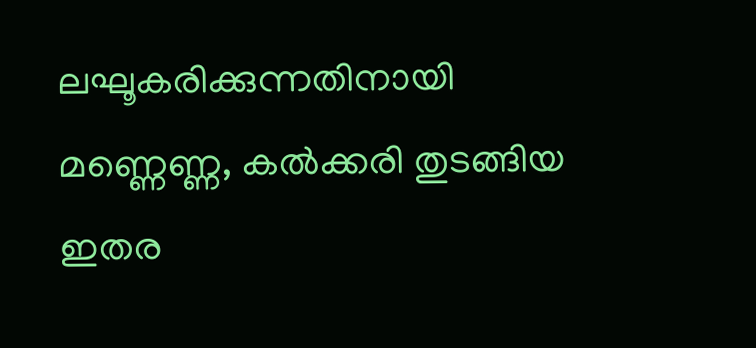ലഘൂകരിക്കുന്നതിനായി മണ്ണെണ്ണ, കൽക്കരി തുടങ്ങിയ ഇതര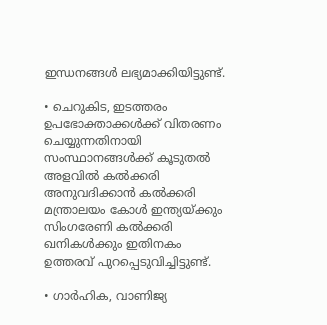ഇന്ധനങ്ങൾ ലഭ്യമാക്കിയിട്ടുണ്ട്.

• ചെറുകിട, ഇടത്തരം ഉപഭോക്താക്കൾക്ക് വിതരണം ചെയ്യുന്നതിനായി സംസ്ഥാനങ്ങൾക്ക് കൂടുതൽ അളവിൽ കൽക്കരി അനുവദിക്കാൻ കൽക്കരി മന്ത്രാലയം കോൾ ഇന്ത്യയ്ക്കും സിംഗരേണി കൽക്കരി ഖനികൾക്കും ഇതിനകം ഉത്തരവ് പുറപ്പെടുവിച്ചിട്ടുണ്ട്.

• ഗാർഹിക, വാണിജ്യ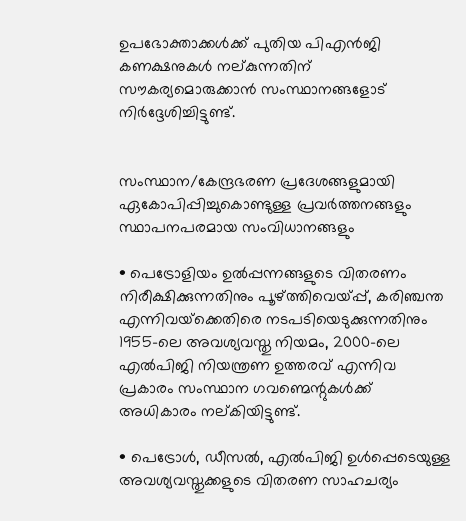ഉപഭോക്താക്കൾക്ക് പുതിയ പിഎൻജി കണക്ഷനുകൾ നല്കുന്നതിന് സൗകര്യമൊരുക്കാൻ സംസ്ഥാനങ്ങളോട് നിർദ്ദേശിച്ചിട്ടുണ്ട്.


സംസ്ഥാന/കേന്ദ്രഭരണ പ്രദേശങ്ങളുമായി ഏകോപിപ്പിച്ചുകൊണ്ടുള്ള പ്രവർത്തനങ്ങളും സ്ഥാപനപരമായ സംവിധാനങ്ങളും

• പെട്രോളിയം ഉൽപ്പന്നങ്ങളുടെ വിതരണം നിരീക്ഷിക്കുന്നതിനും പൂഴ്ത്തിവെയ്പ്പ്, കരിഞ്ചന്ത എന്നിവയ്‌ക്കെതിരെ നടപടിയെടുക്കുന്നതിനും 1955-ലെ അവശ്യവസ്തു നിയമം, 2000-ലെ എൽപിജി നിയന്ത്രണ ഉത്തരവ് എന്നിവ പ്രകാരം സംസ്ഥാന ഗവണ്മെന്റുകൾക്ക് അധികാരം നല്കിയിട്ടുണ്ട്.

• പെട്രോൾ, ഡീസൽ, എൽപിജി ഉൾപ്പെടെയുള്ള അവശ്യവസ്തുക്കളുടെ വിതരണ സാഹചര്യം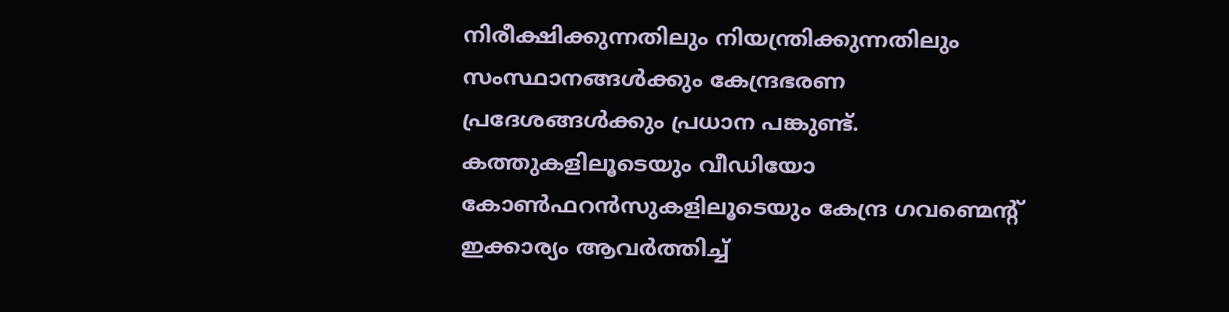നിരീക്ഷിക്കുന്നതിലും നിയന്ത്രിക്കുന്നതിലും സംസ്ഥാനങ്ങൾക്കും കേന്ദ്രഭരണ പ്രദേശങ്ങൾക്കും പ്രധാന പങ്കുണ്ട്. കത്തുകളിലൂടെയും വീഡിയോ കോൺഫറൻസുകളിലൂടെയും കേന്ദ്ര ഗവണ്മെന്റ് ഇക്കാര്യം ആവർത്തിച്ച്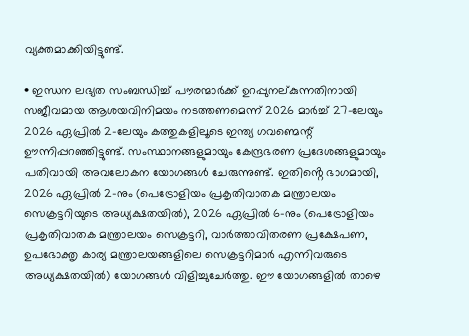വ്യക്തമാക്കിയിട്ടുണ്ട്.

• ഇന്ധന ലഭ്യത സംബന്ധിച്ച് പൗരന്മാർക്ക് ഉറപ്പുനല്കുന്നതിനായി സജീവമായ ആശയവിനിമയം നടത്തണമെന്ന് 2026 മാർച്ച് 27-ലേയും 2026 ഏപ്രിൽ 2-ലേയും കത്തുകളിലൂടെ ഇന്ത്യ ഗവണ്മെന്റ് ഊന്നിപ്പറഞ്ഞിട്ടുണ്ട്. സംസ്ഥാനങ്ങളുമായും കേന്ദ്രഭരണ പ്രദേശങ്ങളുമായും പതിവായി അവലോകന യോഗങ്ങൾ ചേരുന്നുണ്ട്. ഇതിൻ്റെ ഭാഗമായി, 2026 ഏപ്രിൽ 2-നും (പെട്രോളിയം പ്രകൃതിവാതക മന്ത്രാലയം  സെക്രട്ടറിയുടെ അധ്യക്ഷതയിൽ), 2026 ഏപ്രിൽ 6-നും (പെട്രോളിയം പ്രകൃതിവാതക മന്ത്രാലയം സെക്രട്ടറി, വാർത്താവിതരണ പ്രക്ഷേപണ, ഉപഭോക്തൃ കാര്യ മന്ത്രാലയങ്ങളിലെ സെക്രട്ടറിമാർ എന്നിവരുടെ അധ്യക്ഷതയിൽ) യോഗങ്ങൾ വിളിച്ചുചേർത്തു. ഈ യോഗങ്ങളിൽ താഴെ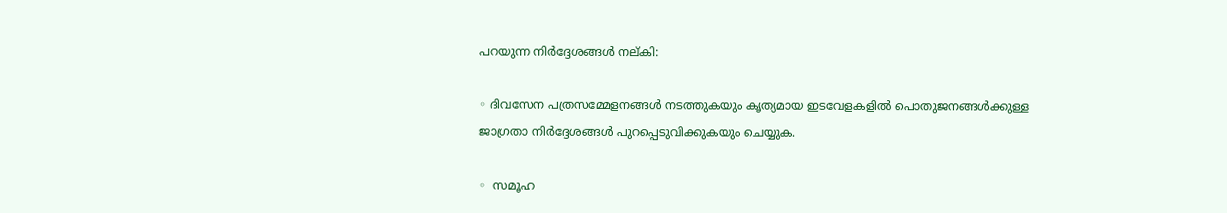പറയുന്ന നിർദ്ദേശങ്ങൾ നല്കി:

◦ ദിവസേന പത്രസമ്മേളനങ്ങൾ നടത്തുകയും കൃത്യമായ ഇടവേളകളിൽ പൊതുജനങ്ങൾക്കുള്ള ജാഗ്രതാ നിർദ്ദേശങ്ങൾ പുറപ്പെടുവിക്കുകയും ചെയ്യുക.

◦  സമൂഹ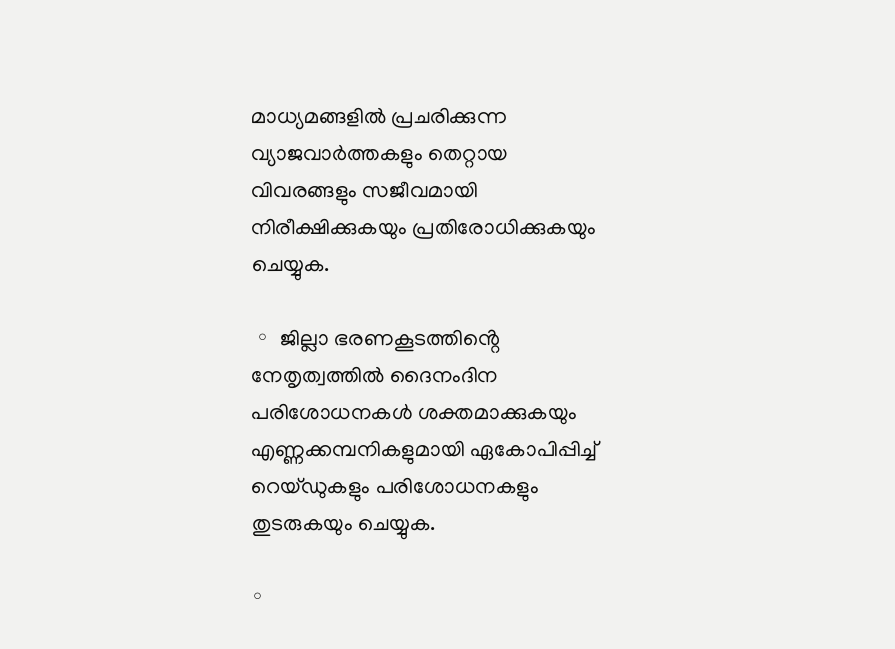മാധ്യമങ്ങളിൽ പ്രചരിക്കുന്ന വ്യാജവാർത്തകളും തെറ്റായ വിവരങ്ങളും സജീവമായി നിരീക്ഷിക്കുകയും പ്രതിരോധിക്കുകയും ചെയ്യുക.

 ◦  ജില്ലാ ഭരണകൂടത്തിൻ്റെ നേതൃത്വത്തിൽ ദൈനംദിന പരിശോധനകൾ ശക്തമാക്കുകയും എണ്ണക്കമ്പനികളുമായി ഏകോപിപ്പിച്ച് റെയ്ഡുകളും പരിശോധനകളും തുടരുകയും ചെയ്യുക.

◦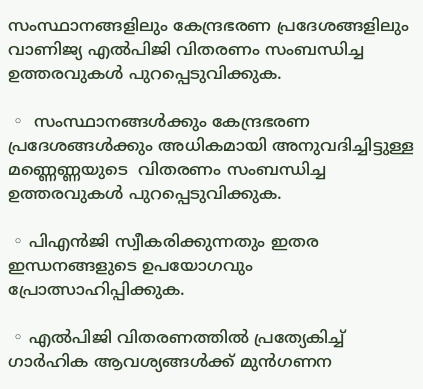സംസ്ഥാനങ്ങളിലും കേന്ദ്രഭരണ പ്രദേശങ്ങളിലും വാണിജ്യ എൽപിജി വിതരണം സംബന്ധിച്ച ഉത്തരവുകൾ പുറപ്പെടുവിക്കുക.

 ◦  സംസ്ഥാനങ്ങൾക്കും കേന്ദ്രഭരണ പ്രദേശങ്ങൾക്കും അധികമായി അനുവദിച്ചിട്ടുള്ള മണ്ണെണ്ണയുടെ  വിതരണം സംബന്ധിച്ച ഉത്തരവുകൾ പുറപ്പെടുവിക്കുക.

 ◦ പിഎൻജി സ്വീകരിക്കുന്നതും ഇതര ഇന്ധനങ്ങളുടെ ഉപയോഗവും പ്രോത്സാഹിപ്പിക്കുക.

 ◦ എൽപിജി വിതരണത്തിൽ പ്രത്യേകിച്ച് ഗാർഹിക ആവശ്യങ്ങൾക്ക് മുൻഗണന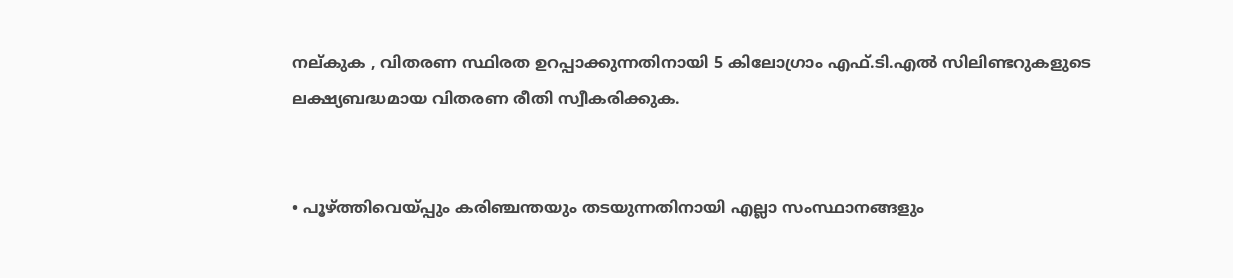നല്കുക , വിതരണ സ്ഥിരത ഉറപ്പാക്കുന്നതിനായി 5 കിലോഗ്രാം എഫ്.ടി.എൽ സിലിണ്ടറുകളുടെ ലക്ഷ്യബദ്ധമായ വിതരണ രീതി സ്വീകരിക്കുക.


• പൂഴ്ത്തിവെയ്പ്പും കരിഞ്ചന്തയും തടയുന്നതിനായി എല്ലാ സംസ്ഥാനങ്ങളും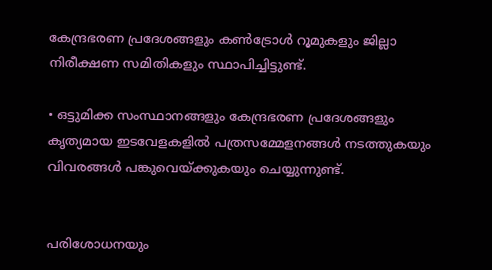കേന്ദ്രഭരണ പ്രദേശങ്ങളും കൺട്രോൾ റൂമുകളും ജില്ലാ നിരീക്ഷണ സമിതികളും സ്ഥാപിച്ചിട്ടുണ്ട്.

• ഒട്ടുമിക്ക സംസ്ഥാനങ്ങളും കേന്ദ്രഭരണ പ്രദേശങ്ങളും കൃത്യമായ ഇടവേളകളിൽ പത്രസമ്മേളനങ്ങൾ നടത്തുകയും വിവരങ്ങൾ പങ്കുവെയ്ക്കുകയും ചെയ്യുന്നുണ്ട്.


പരിശോധനയും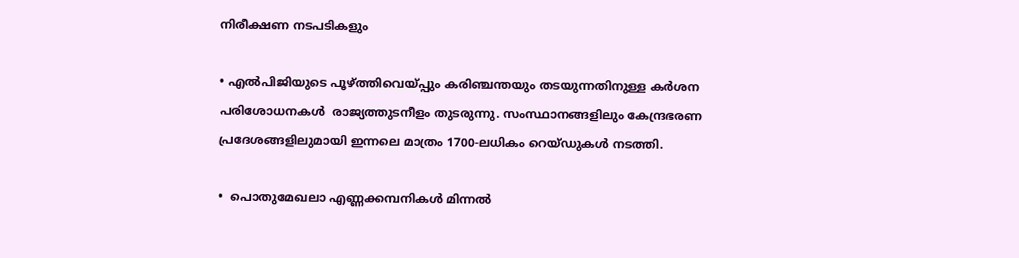നിരീക്ഷണ നടപടികളും

• എൽപിജിയുടെ പൂഴ്ത്തിവെയ്പ്പും കരിഞ്ചന്തയും തടയുന്നതിനുള്ള കർശന പരിശോധനകൾ  രാജ്യത്തുടനീളം തുടരുന്നു. സംസ്ഥാനങ്ങളിലും കേന്ദ്രഭരണ പ്രദേശങ്ങളിലുമായി ഇന്നലെ മാത്രം 1700-ലധികം റെയ്ഡുകൾ നടത്തി.

•  പൊതുമേഖലാ എണ്ണക്കമ്പനികൾ മിന്നൽ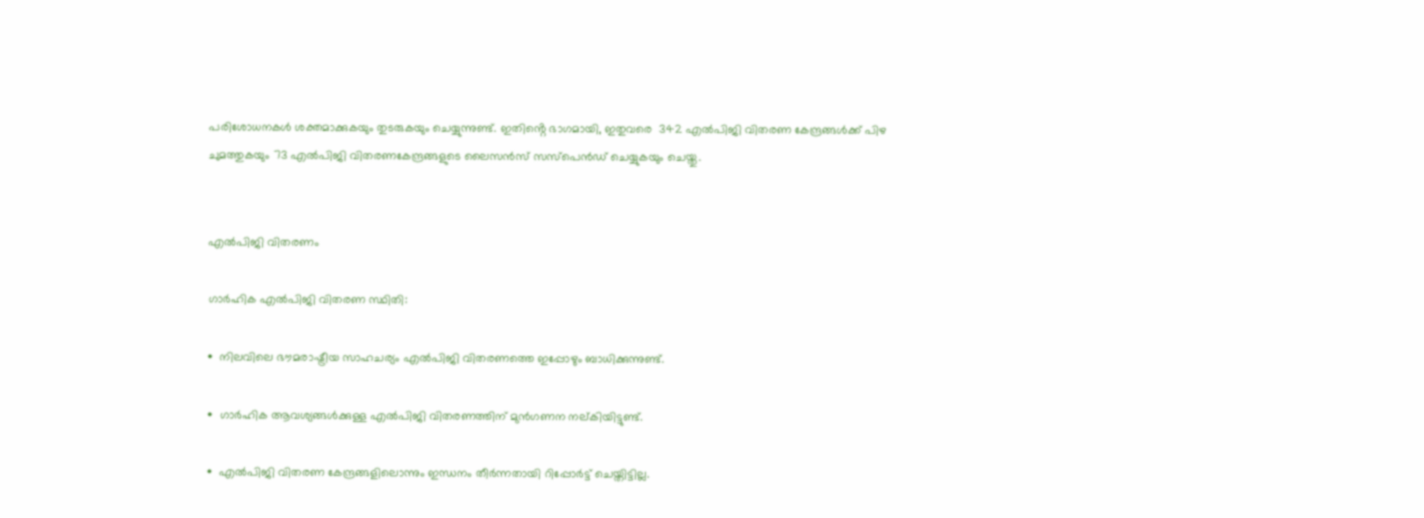പരിശോധനകൾ ശക്തമാക്കുകയും തുടരുകയും ചെയ്യുന്നുണ്ട്. ഇതിൻ്റെ ഭാഗമായി, ഇതുവരെ  342 എൽപിജി വിതരണ കേന്ദ്രങ്ങൾക്ക് പിഴ ചുമത്തുകയും 73 എൽപിജി വിതരണകേന്ദ്രങ്ങളുടെ ലൈസൻസ് സസ്‌പെൻഡ് ചെയ്യുകയും ചെയ്തു.


എൽപിജി വിതരണം

ഗാർഹിക എൽപിജി വിതരണ സ്ഥിതി:

•  നിലവിലെ ഭൗമരാഷ്ട്രീയ സാഹചര്യം എൽപിജി വിതരണത്തെ ഇപ്പോഴും ബാധിക്കുന്നുണ്ട്.

•  ഗാർഹിക ആവശ്യങ്ങൾക്കുള്ള എൽപിജി വിതരണത്തിന് മുൻഗണന നല്കിയിട്ടുണ്ട്.

•  എൽപിജി വിതരണ കേന്ദ്രങ്ങളിലൊന്നും ഇന്ധനം തീർന്നതായി റിപ്പോർട്ട് ചെയ്തിട്ടില്ല.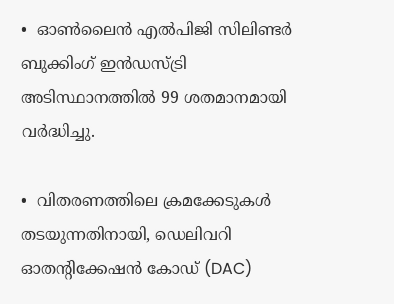•  ഓൺലൈൻ എൽപിജി സിലിണ്ടർ ബുക്കിംഗ് ഇൻഡസ്ട്രി അടിസ്ഥാനത്തിൽ 99 ശതമാനമായി വർദ്ധിച്ചു.

•  വിതരണത്തിലെ ക്രമക്കേടുകൾ തടയുന്നതിനായി, ഡെലിവറി ഓതൻ്റിക്കേഷൻ കോഡ് (DAC)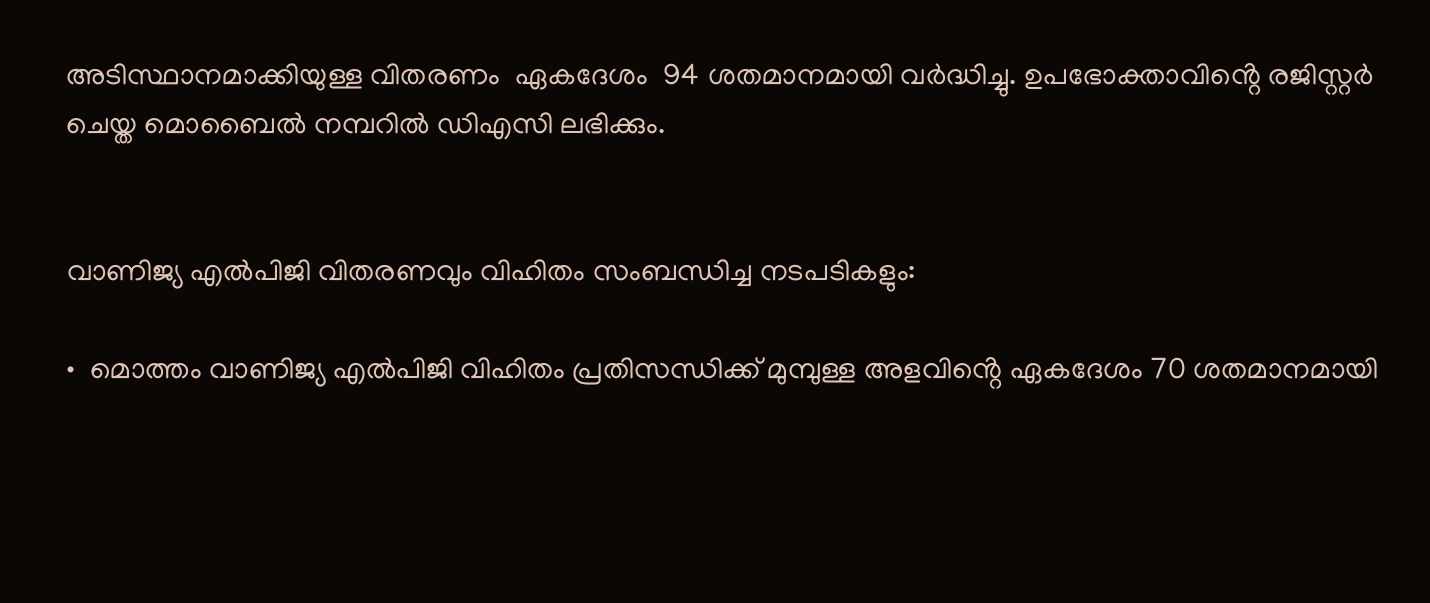അടിസ്ഥാനമാക്കിയുള്ള വിതരണം  ഏകദേശം  94 ശതമാനമായി വർദ്ധിച്ചു. ഉപഭോക്താവിൻ്റെ രജിസ്റ്റർ ചെയ്ത മൊബൈൽ നമ്പറിൽ ഡിഎസി ലഭിക്കും.


വാണിജ്യ എൽപിജി വിതരണവും വിഹിതം സംബന്ധിച്ച നടപടികളും:

•  മൊത്തം വാണിജ്യ എൽപിജി വിഹിതം പ്രതിസന്ധിക്ക് മുമ്പുള്ള അളവിൻ്റെ ഏകദേശം 70 ശതമാനമായി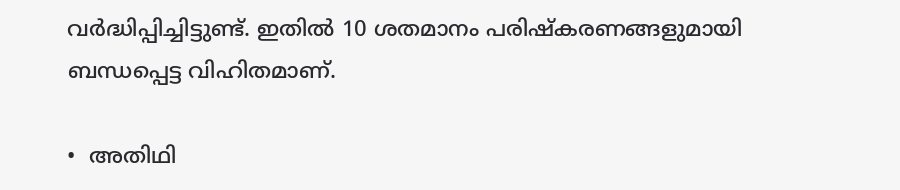വർദ്ധിപ്പിച്ചിട്ടുണ്ട്. ഇതിൽ 10 ശതമാനം പരിഷ്കരണങ്ങളുമായി ബന്ധപ്പെട്ട വിഹിതമാണ്.

•  അതിഥി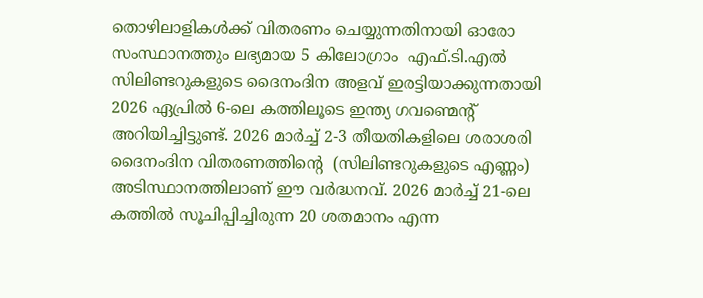തൊഴിലാളികൾക്ക് വിതരണം ചെയ്യുന്നതിനായി ഓരോ സംസ്ഥാനത്തും ലഭ്യമായ 5 കിലോഗ്രാം  എഫ്.ടി.എൽ സിലിണ്ടറുകളുടെ ദൈനംദിന അളവ് ഇരട്ടിയാക്കുന്നതായി 2026 ഏപ്രിൽ 6-ലെ കത്തിലൂടെ ഇന്ത്യ ഗവണ്മെന്റ് അറിയിച്ചിട്ടുണ്ട്. 2026 മാർച്ച് 2-3 തീയതികളിലെ ശരാശരി ദൈനംദിന വിതരണത്തിൻ്റെ  (സിലിണ്ടറുകളുടെ എണ്ണം) അടിസ്ഥാനത്തിലാണ് ഈ വർദ്ധനവ്. 2026 മാർച്ച് 21-ലെ കത്തിൽ സൂചിപ്പിച്ചിരുന്ന 20 ശതമാനം എന്ന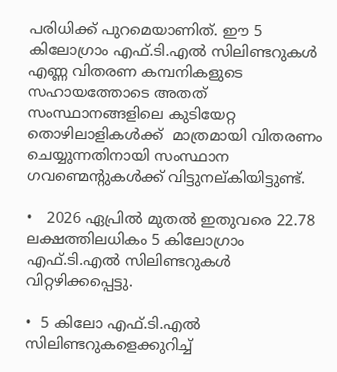പരിധിക്ക് പുറമെയാണിത്. ഈ 5 കിലോഗ്രാം എഫ്.ടി.എൽ സിലിണ്ടറുകൾ എണ്ണ വിതരണ കമ്പനികളുടെ സഹായത്തോടെ അതത് സംസ്ഥാനങ്ങളിലെ കുടിയേറ്റ തൊഴിലാളികൾക്ക്  മാത്രമായി വിതരണം ചെയ്യുന്നതിനായി സംസ്ഥാന ഗവണ്മെന്റുകൾക്ക് വിട്ടുനല്കിയിട്ടുണ്ട്.

•   2026 ഏപ്രിൽ മുതൽ ഇതുവരെ 22.78 ലക്ഷത്തിലധികം 5 കിലോഗ്രാം എഫ്.ടി.എൽ സിലിണ്ടറുകൾ വിറ്റഴിക്കപ്പെട്ടു.

•  5 കിലോ എഫ്.ടി.എൽ സിലിണ്ടറുകളെക്കുറിച്ച്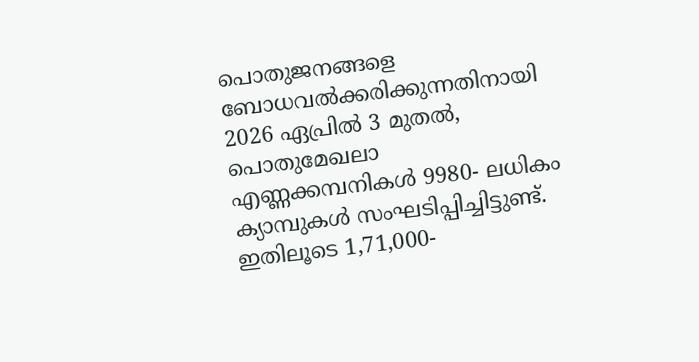പൊതുജനങ്ങളെ ബോധവൽക്കരിക്കുന്നതിനായി 2026 ഏപ്രിൽ 3 മുതൽ, പൊതുമേഖലാ എണ്ണക്കമ്പനികൾ 9980- ലധികം ക്യാമ്പുകൾ സംഘടിപ്പിച്ചിട്ടുണ്ട്. ഇതിലൂടെ 1,71,000-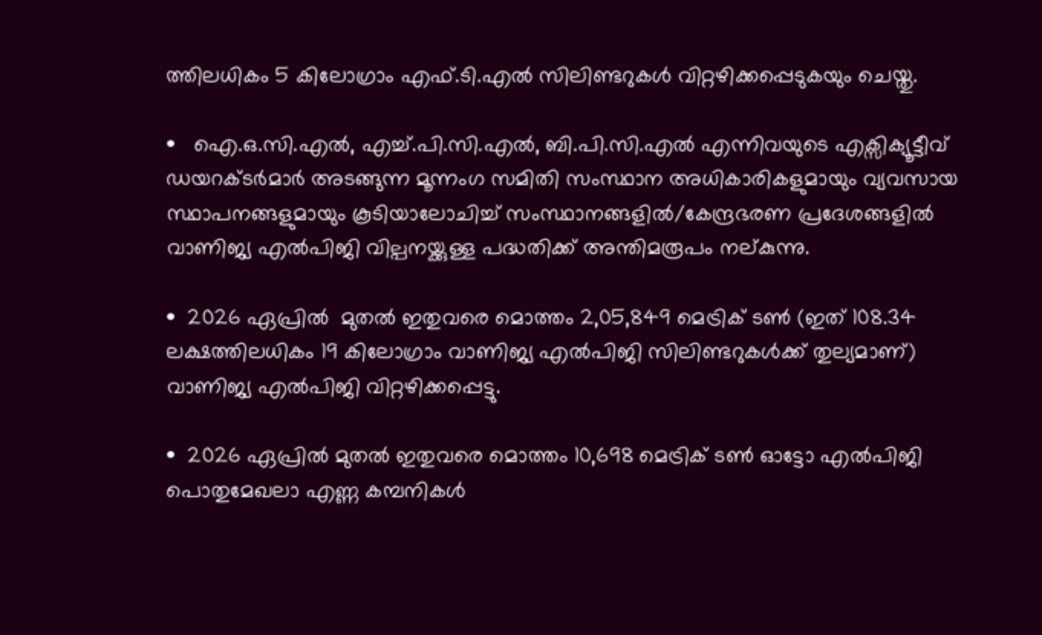ത്തിലധികം 5 കിലോഗ്രാം എഫ്.ടി.എൽ സിലിണ്ടറുകൾ വിറ്റഴിക്കപ്പെടുകയും ചെയ്തു.

•   ഐ.ഒ.സി.എൽ, എച്ച്.പി.സി.എൽ, ബി.പി.സി.എൽ എന്നിവയുടെ എക്സിക്യൂട്ടീവ് ഡയറക്ടർമാർ അടങ്ങുന്ന മൂന്നംഗ സമിതി സംസ്ഥാന അധികാരികളുമായും വ്യവസായ  സ്ഥാപനങ്ങളുമായും കൂടിയാലോചിച്ച് സംസ്ഥാനങ്ങളിൽ/കേന്ദ്രഭരണ പ്രദേശങ്ങളിൽ വാണിജ്യ എൽപിജി വില്പനയ്ക്കുള്ള പദ്ധതിക്ക് അന്തിമരൂപം നല്കുന്നു.

•  2026 ഏപ്രിൽ  മുതൽ ഇതുവരെ മൊത്തം 2,05,849 മെട്രിക് ടൺ (ഇത് 108.34 ലക്ഷത്തിലധികം 19 കിലോഗ്രാം വാണിജ്യ എൽപിജി സിലിണ്ടറുകൾക്ക് തുല്യമാണ്) വാണിജ്യ എൽപിജി വിറ്റഴിക്കപ്പെട്ടു.

•  2026 ഏപ്രിൽ മുതൽ ഇതുവരെ മൊത്തം 10,698 മെട്രിക് ടൺ ഓട്ടോ എൽപിജി പൊതുമേഖലാ എണ്ണ കമ്പനികൾ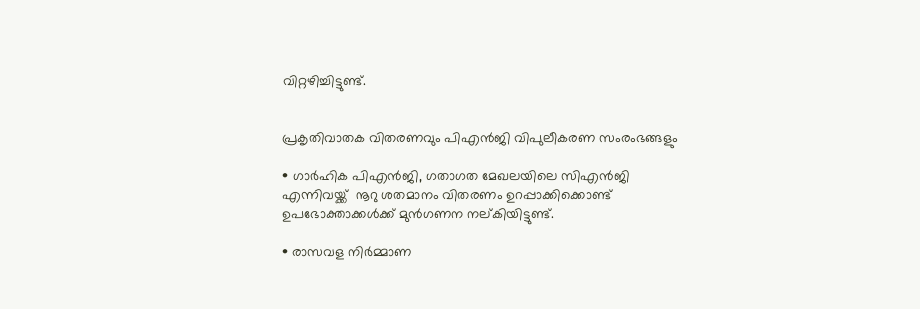വിറ്റഴിച്ചിട്ടുണ്ട്.


പ്രകൃതിവാതക വിതരണവും പിഎൻജി വിപുലീകരണ സംരംഭങ്ങളും

• ഗാർഹിക പിഎൻജി, ഗതാഗത മേഖലയിലെ സിഎൻജി എന്നിവയ്ക്ക്  നൂറു ശതമാനം വിതരണം ഉറപ്പാക്കിക്കൊണ്ട് ഉപഭോക്താക്കൾക്ക് മുൻഗണന നല്കിയിട്ടുണ്ട്.

• രാസവള നിർമ്മാണ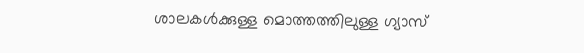ശാലകൾക്കുള്ള മൊത്തത്തിലുള്ള ഗ്യാസ്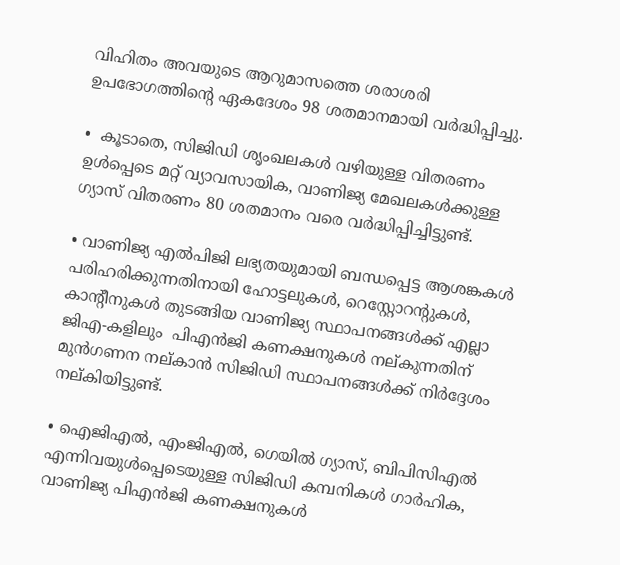വിഹിതം അവയുടെ ആറുമാസത്തെ ശരാശരി ഉപഭോഗത്തിൻ്റെ ഏകദേശം 98 ശതമാനമായി വർദ്ധിപ്പിച്ചു.

•  കൂടാതെ, സിജിഡി ശൃംഖലകൾ വഴിയുള്ള വിതരണം ഉൾപ്പെടെ മറ്റ് വ്യാവസായിക, വാണിജ്യ മേഖലകൾക്കുള്ള ഗ്യാസ് വിതരണം 80 ശതമാനം വരെ വർദ്ധിപ്പിച്ചിട്ടുണ്ട്.

• വാണിജ്യ എൽപിജി ലഭ്യതയുമായി ബന്ധപ്പെട്ട ആശങ്കകൾ പരിഹരിക്കുന്നതിനായി ഹോട്ടലുകൾ, റെസ്റ്റോറൻ്റുകൾ, കാൻ്റീനുകൾ തുടങ്ങിയ വാണിജ്യ സ്ഥാപനങ്ങൾക്ക് എല്ലാ ജിഎ-കളിലും  പിഎൻജി കണക്ഷനുകൾ നല്കുന്നതിന് മുൻഗണന നല്കാൻ സിജിഡി സ്ഥാപനങ്ങൾക്ക് നിർദ്ദേശം നല്കിയിട്ടുണ്ട്.

• ഐജിഎൽ, എംജിഎൽ, ഗെയിൽ ഗ്യാസ്, ബിപിസിഎൽ എന്നിവയുൾപ്പെടെയുള്ള സിജിഡി കമ്പനികൾ ഗാർഹിക, വാണിജ്യ പിഎൻജി കണക്ഷനുകൾ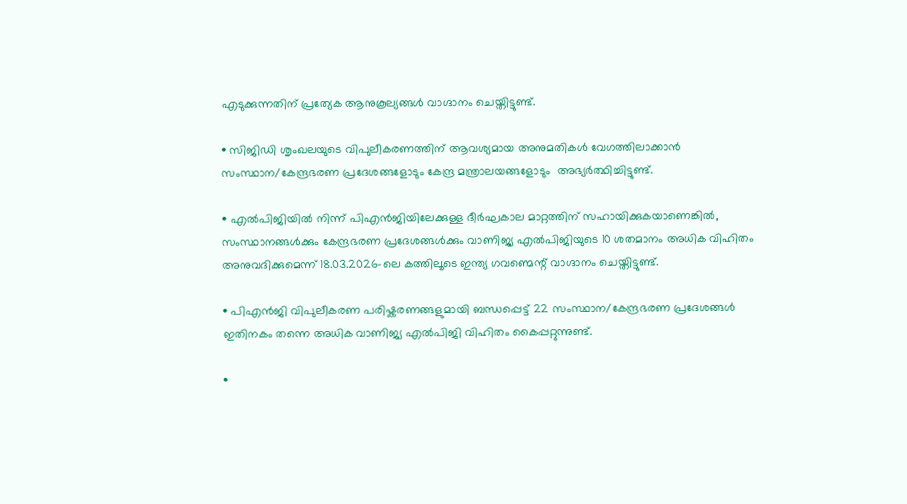എടുക്കുന്നതിന് പ്രത്യേക ആനുകൂല്യങ്ങൾ വാഗ്ദാനം ചെയ്തിട്ടുണ്ട്.

• സിജിഡി ശൃംഖലയുടെ വിപുലീകരണത്തിന് ആവശ്യമായ അനുമതികൾ വേഗത്തിലാക്കാൻ സംസ്ഥാന/കേന്ദ്രഭരണ പ്രദേശങ്ങളോടും കേന്ദ്ര മന്ത്രാലയങ്ങളോടും  അഭ്യർത്ഥിച്ചിട്ടുണ്ട്.

• എൽപിജിയിൽ നിന്ന് പിഎൻജിയിലേക്കുള്ള ദീർഘകാല മാറ്റത്തിന് സഹായിക്കുകയാണെങ്കിൽ, സംസ്ഥാനങ്ങൾക്കും കേന്ദ്രഭരണ പ്രദേശങ്ങൾക്കും വാണിജ്യ എൽപിജിയുടെ 10 ശതമാനം അധിക വിഹിതം അനുവദിക്കുമെന്ന് 18.03.2026-ലെ കത്തിലൂടെ ഇന്ത്യ ഗവണ്മെന്റ് വാഗ്ദാനം ചെയ്തിട്ടുണ്ട്.

• പിഎൻജി വിപുലീകരണ പരിഷ്കരണങ്ങളുമായി ബന്ധപ്പെട്ട് 22 സംസ്ഥാന/കേന്ദ്രഭരണ പ്രദേശങ്ങൾ  ഇതിനകം തന്നെ അധിക വാണിജ്യ എൽപിജി വിഹിതം കൈപ്പറ്റുന്നുണ്ട്.

•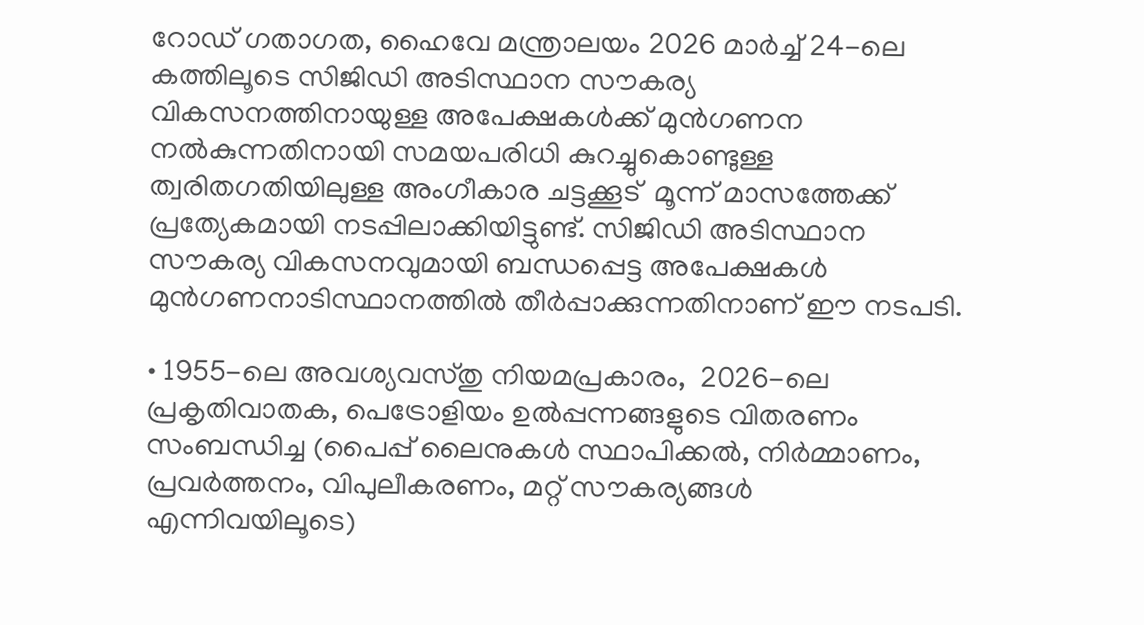റോഡ് ഗതാഗത, ഹൈവേ മന്ത്രാലയം 2026 മാർച്ച് 24-ലെ കത്തിലൂടെ സിജിഡി അടിസ്ഥാന സൗകര്യ വികസനത്തിനായുള്ള അപേക്ഷകൾക്ക് മുൻഗണന നൽകുന്നതിനായി സമയപരിധി കുറച്ചുകൊണ്ടുള്ള ത്വരിതഗതിയിലുള്ള അംഗീകാര ചട്ടക്കൂട്  മൂന്ന് മാസത്തേക്ക് പ്രത്യേകമായി നടപ്പിലാക്കിയിട്ടുണ്ട്. സിജിഡി അടിസ്ഥാന സൗകര്യ വികസനവുമായി ബന്ധപ്പെട്ട അപേക്ഷകൾ മുൻഗണനാടിസ്ഥാനത്തിൽ തീർപ്പാക്കുന്നതിനാണ് ഈ നടപടി.

• 1955-ലെ അവശ്യവസ്തു നിയമപ്രകാരം,  2026-ലെ പ്രകൃതിവാതക, പെട്രോളിയം ഉൽപ്പന്നങ്ങളുടെ വിതരണം സംബന്ധിച്ച (പൈപ്പ് ലൈനുകൾ സ്ഥാപിക്കൽ, നിർമ്മാണം, പ്രവർത്തനം, വിപുലീകരണം, മറ്റ് സൗകര്യങ്ങൾ എന്നിവയിലൂടെ)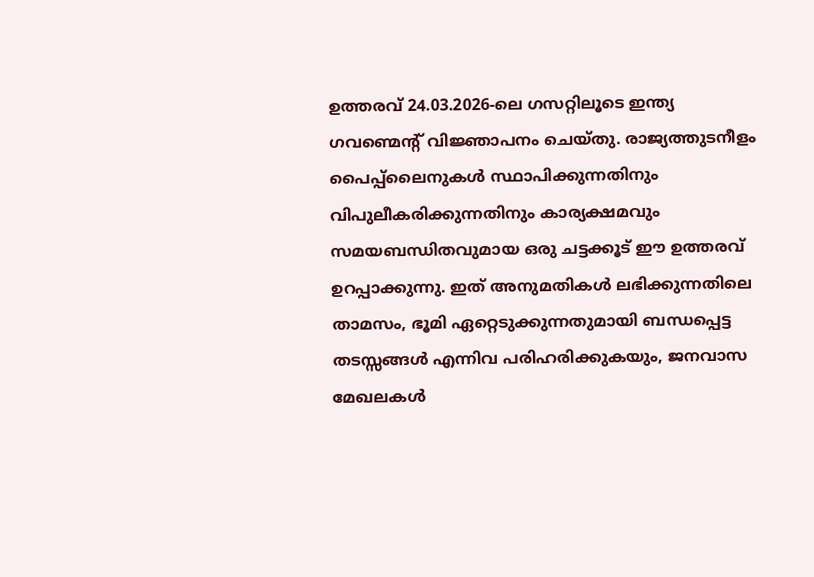ഉത്തരവ് 24.03.2026-ലെ ഗസറ്റിലൂടെ ഇന്ത്യ ഗവണ്മെന്റ് വിജ്ഞാപനം ചെയ്തു. രാജ്യത്തുടനീളം പൈപ്പ്‌ലൈനുകൾ സ്ഥാപിക്കുന്നതിനും വിപുലീകരിക്കുന്നതിനും കാര്യക്ഷമവും സമയബന്ധിതവുമായ ഒരു ചട്ടക്കൂട് ഈ ഉത്തരവ് ഉറപ്പാക്കുന്നു. ഇത് അനുമതികൾ ലഭിക്കുന്നതിലെ താമസം, ഭൂമി ഏറ്റെടുക്കുന്നതുമായി ബന്ധപ്പെട്ട തടസ്സങ്ങൾ എന്നിവ പരിഹരിക്കുകയും, ജനവാസ മേഖലകൾ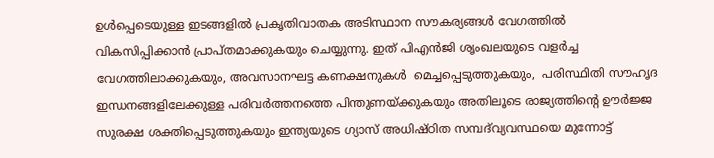ഉൾപ്പെടെയുള്ള ഇടങ്ങളിൽ പ്രകൃതിവാതക അടിസ്ഥാന സൗകര്യങ്ങൾ വേഗത്തിൽ വികസിപ്പിക്കാൻ പ്രാപ്തമാക്കുകയും ചെയ്യുന്നു. ഇത് പിഎൻജി ശൃംഖലയുടെ വളർച്ച വേഗത്തിലാക്കുകയും, അവസാനഘട്ട കണക്ഷനുകൾ  മെച്ചപ്പെടുത്തുകയും,  പരിസ്ഥിതി സൗഹൃദ ഇന്ധനങ്ങളിലേക്കുള്ള പരിവർത്തനത്തെ പിന്തുണയ്ക്കുകയും അതിലൂടെ രാജ്യത്തിൻ്റെ ഊർജ്ജ സുരക്ഷ ശക്തിപ്പെടുത്തുകയും ഇന്ത്യയുടെ ഗ്യാസ് അധിഷ്ഠിത സമ്പദ്‌വ്യവസ്ഥയെ മുന്നോട്ട്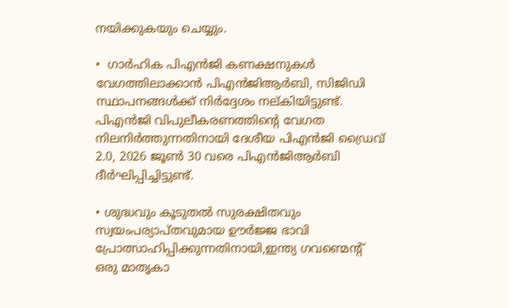നയിക്കുകയും ചെയ്യും.

•  ഗാർഹിക പിഎൻജി കണക്ഷനുകൾ വേഗത്തിലാക്കാൻ പിഎൻജിആർബി, സിജിഡി സ്ഥാപനങ്ങൾക്ക് നിർദ്ദേശം നല്കിയിട്ടുണ്ട്. പിഎൻജി വിപുലീകരണത്തിൻ്റെ വേഗത നിലനിർത്തുന്നതിനായി ദേശീയ പിഎൻജി ഡ്രൈവ് 2.0, 2026 ജൂൺ 30 വരെ പിഎൻജിആർബി ദീർഘിപ്പിച്ചിട്ടുണ്ട്.

• ശുദ്ധവും കൂടുതൽ സുരക്ഷിതവും സ്വയംപര്യാപ്തവുമായ ഊർജ്ജ ഭാവി പ്രോത്സാഹിപ്പിക്കുന്നതിനായി,ഇന്ത്യ ഗവണ്മെന്റ് ഒരു മാതൃകാ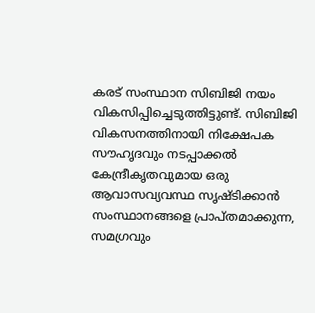കരട് സംസ്ഥാന സിബിജി നയം വികസിപ്പിച്ചെടുത്തിട്ടുണ്ട്. സിബിജി വികസനത്തിനായി നിക്ഷേപക സൗഹൃദവും നടപ്പാക്കൽ കേന്ദ്രീകൃതവുമായ ഒരു ആവാസവ്യവസ്ഥ സൃഷ്ടിക്കാൻ സംസ്ഥാനങ്ങളെ പ്രാപ്തമാക്കുന്ന, സമഗ്രവും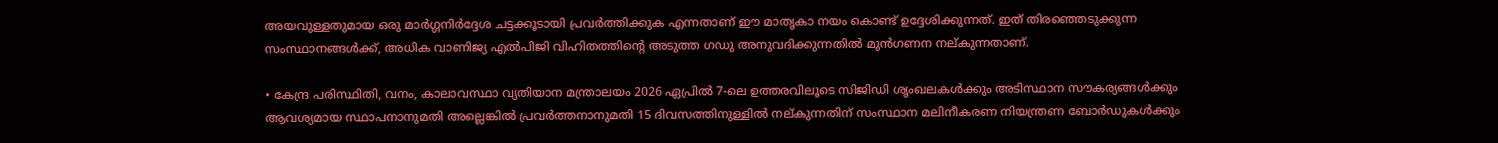അയവുള്ളതുമായ ഒരു മാർഗ്ഗനിർദ്ദേശ ചട്ടക്കൂടായി പ്രവർത്തിക്കുക എന്നതാണ് ഈ മാതൃകാ നയം കൊണ്ട് ഉദ്ദേശിക്കുന്നത്. ഇത് തിരഞ്ഞെടുക്കുന്ന സംസ്ഥാനങ്ങൾക്ക്, അധിക വാണിജ്യ എൽപിജി വിഹിതത്തിൻ്റെ അടുത്ത ഗഡു അനുവദിക്കുന്നതിൽ മുൻഗണന നല്കുന്നതാണ്.

• കേന്ദ്ര പരിസ്ഥിതി, വനം, കാലാവസ്ഥാ വ്യതിയാന മന്ത്രാലയം 2026 ഏപ്രിൽ 7-ലെ ഉത്തരവിലൂടെ സിജിഡി ശൃംഖലകൾക്കും അടിസ്ഥാന സൗകര്യങ്ങൾക്കും ആവശ്യമായ സ്ഥാപനാനുമതി അല്ലെങ്കിൽ പ്രവർത്തനാനുമതി 15 ദിവസത്തിനുള്ളിൽ നല്കുന്നതിന് സംസ്ഥാന മലിനീകരണ നിയന്ത്രണ ബോർഡുകൾക്കും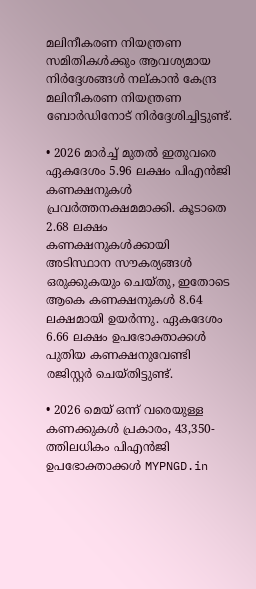മലിനീകരണ നിയന്ത്രണ സമിതികൾക്കും ആവശ്യമായ നിർദ്ദേശങ്ങൾ നല്കാൻ കേന്ദ്ര മലിനീകരണ നിയന്ത്രണ ബോർഡിനോട് നിർദ്ദേശിച്ചിട്ടുണ്ട്.

• 2026 മാർച്ച് മുതൽ ഇതുവരെ ഏകദേശം 5.96 ലക്ഷം പി‌എൻ‌ജി കണക്ഷനുകൾ പ്രവർത്തനക്ഷമമാക്കി. കൂടാതെ 2.68 ലക്ഷം കണക്ഷനുകൾക്കായി അടിസ്ഥാന സൗകര്യങ്ങൾ ഒരുക്കുകയും ചെയ്തു, ഇതോടെ ആകെ കണക്ഷനുകൾ 8.64 ലക്ഷമായി ഉയർന്നു. ഏകദേശം 6.66 ലക്ഷം ഉപഭോക്താക്കൾ പുതിയ കണക്ഷനുവേണ്ടി രജിസ്റ്റർ ചെയ്തിട്ടുണ്ട്.

• 2026 മെയ് ഒന്ന് വരെയുള്ള കണക്കുകൾ പ്രകാരം, 43,350-ത്തിലധികം പിഎൻജി ഉപഭോക്താക്കൾ MYPNGD.in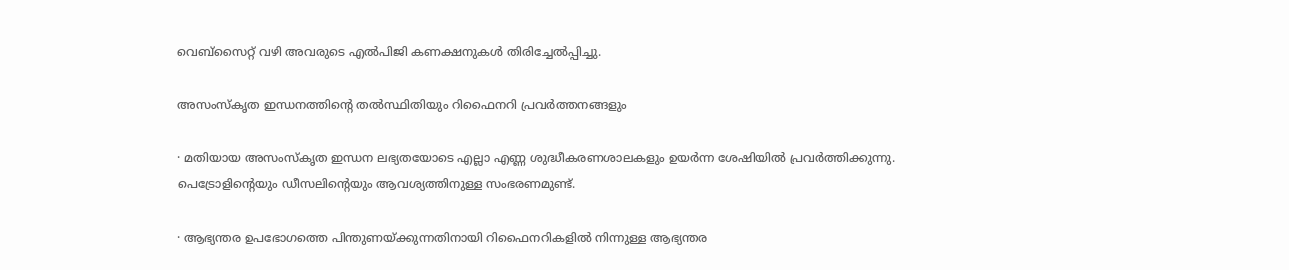വെബ്‌സൈറ്റ് വഴി അവരുടെ എൽപിജി കണക്ഷനുകൾ തിരിച്ചേൽപ്പിച്ചു.

അസംസ്കൃത ഇന്ധനത്തിന്റെ തൽസ്ഥിതിയും റിഫൈനറി പ്രവർത്തനങ്ങളും

· മതിയായ അസംസ്കൃത ഇന്ധന ലഭ്യതയോടെ എല്ലാ എണ്ണ ശുദ്ധീകരണശാലകളും ഉയർന്ന ശേഷിയിൽ പ്രവർത്തിക്കുന്നു. പെട്രോളിന്റെയും ഡീസലിന്റെയും ആവശ്യത്തിനുള്ള സംഭരണമുണ്ട്.

· ആഭ്യന്തര ഉപഭോഗത്തെ പിന്തുണയ്ക്കുന്നതിനായി റിഫൈനറികളിൽ നിന്നുള്ള ആഭ്യന്തര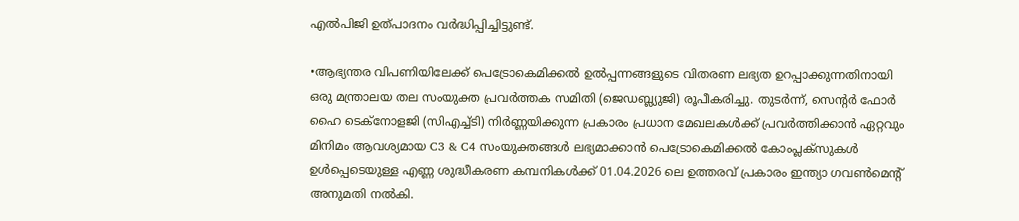എൽപിജി ഉത്പാദനം വർദ്ധിപ്പിച്ചിട്ടുണ്ട്.

•ആഭ്യന്തര വിപണിയിലേക്ക് പെട്രോകെമിക്കൽ ഉൽപ്പന്നങ്ങളുടെ വിതരണ ലഭ്യത ഉറപ്പാക്കുന്നതിനായി ഒരു മന്ത്രാലയ തല സംയുക്ത പ്രവർത്തക സമിതി (ജെഡബ്ല്യുജി) രൂപീകരിച്ചു. തുടർന്ന്, സെന്റർ ഫോർ ഹൈ ടെക്‌നോളജി (സിഎച്ച്ടി) നിർണ്ണയിക്കുന്ന പ്രകാരം പ്രധാന മേഖലകൾക്ക് പ്രവർത്തിക്കാൻ ഏറ്റവും മിനിമം ആവശ്യമായ C3 & C4 സംയുക്തങ്ങൾ ലഭ്യമാക്കാൻ പെട്രോകെമിക്കൽ കോംപ്ലക്‌സുകൾ ഉൾപ്പെടെയുള്ള എണ്ണ ശുദ്ധീകരണ കമ്പനികൾക്ക് 01.04.2026 ലെ ഉത്തരവ് പ്രകാരം ഇന്ത്യാ ഗവൺമെന്റ് അനുമതി നൽകി.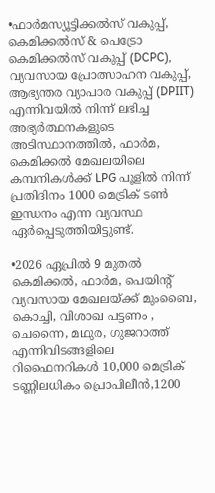•ഫാർമസ്യൂട്ടിക്കൽസ് വകുപ്പ്, കെമിക്കൽസ് & പെട്രോ കെമിക്കൽസ് വകുപ്പ് (DCPC), വ്യവസായ പ്രോത്സാഹന വകുപ്പ്, ആഭ്യന്തര വ്യാപാര വകുപ്പ് (DPIIT) എന്നിവയിൽ നിന്ന് ലഭിച്ച അഭ്യർത്ഥനകളുടെ അടിസ്ഥാനത്തിൽ, ഫാർമ, കെമിക്കൽ മേഖലയിലെ കമ്പനികൾക്ക് LPG പൂളിൽ നിന്ന് പ്രതിദിനം 1000 മെട്രിക് ടൺ ഇന്ധനം എന്ന വ്യവസ്ഥ ഏർപ്പെടുത്തിയിട്ടുണ്ട്.

•2026 ഏപ്രിൽ 9 മുതൽ കെമിക്കൽ, ഫാർമ, പെയിന്റ് വ്യവസായ മേഖലയ്ക്ക് മുംബൈ, കൊച്ചി, വിശാഖ പട്ടണം , ചെന്നൈ, മഥുര, ഗുജറാത്ത് എന്നിവിടങ്ങളിലെ റിഫൈനറികൾ 10,000 മെട്രിക് ടണ്ണിലധികം പ്രൊപിലീൻ,1200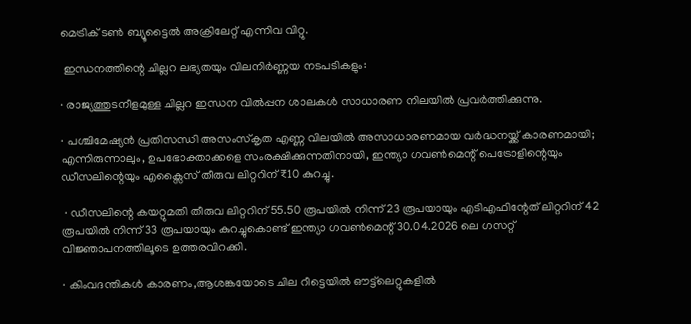മെട്രിക് ടൺ ബ്യൂട്ടൈൽ അക്രിലേറ്റ് എന്നിവ വിറ്റു.

 ഇന്ധനത്തിന്റെ ചില്ലറ ലഭ്യതയും വിലനിർണ്ണയ നടപടികളും:

· രാജ്യത്തുടനീളമുള്ള ചില്ലറ ഇന്ധന വിൽപ്പന ശാലകൾ സാധാരണ നിലയിൽ പ്രവർത്തിക്കുന്നു.

· പശ്ചിമേഷ്യൻ പ്രതിസന്ധി അസംസ്കൃത എണ്ണ വിലയിൽ അസാധാരണമായ വർദ്ധനയ്ക്ക് കാരണമായി; എന്നിരുന്നാലും, ഉപഭോക്താക്കളെ സംരക്ഷിക്കുന്നതിനായി, ഇന്ത്യാ ഗവൺമെന്റ് പെട്രോളിന്റെയും ഡീസലിന്റെയും എക്സൈസ് തീരുവ ലിറ്ററിന് ₹10 കുറച്ചു.

 · ഡീസലിന്റെ കയറ്റുമതി തീരുവ ലിറ്ററിന് 55.50 രൂപയിൽ നിന്ന് 23 രൂപയായും എടിഎഫിന്റേത് ലിറ്ററിന് 42 രൂപയിൽ നിന്ന് 33 രൂപയായും കുറച്ചുകൊണ്ട് ഇന്ത്യാ ഗവൺമെന്റ് 30.04.2026 ലെ ഗസറ്റ് വിജ്ഞാപനത്തിലൂടെ ഉത്തരവിറക്കി.

· കിംവദന്തികൾ കാരണം,ആശങ്കയോടെ ചില റീട്ടെയിൽ ഔട്ട്‌ലെറ്റുകളിൽ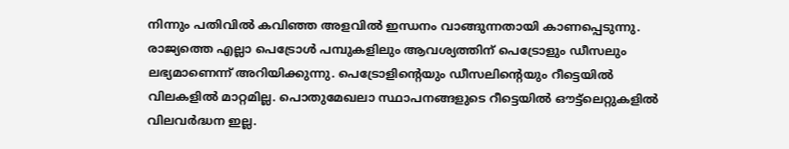നിന്നും പതിവിൽ കവിഞ്ഞ അളവിൽ ഇന്ധനം വാങ്ങുന്നതായി കാണപ്പെടുന്നു. രാജ്യത്തെ എല്ലാ പെട്രോൾ പമ്പുകളിലും ആവശ്യത്തിന് പെട്രോളും ഡീസലും ലഭ്യമാണെന്ന് അറിയിക്കുന്നു. പെട്രോളിന്റെയും ഡീസലിന്റെയും റീട്ടെയിൽ വിലകളിൽ മാറ്റമില്ല. പൊതുമേഖലാ സ്ഥാപനങ്ങളുടെ റീട്ടെയിൽ ഔട്ട്‌ലെറ്റുകളിൽ വിലവർദ്ധന ഇല്ല.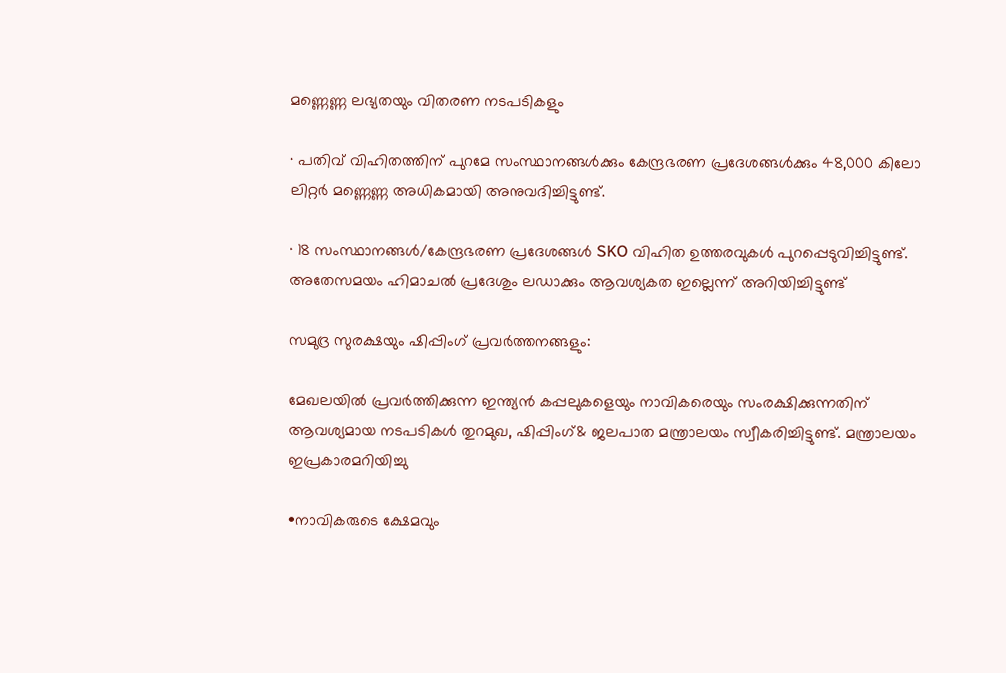മണ്ണെണ്ണ ലഭ്യതയും വിതരണ നടപടികളും

· പതിവ് വിഹിതത്തിന് പുറമേ സംസ്ഥാനങ്ങൾക്കും കേന്ദ്രഭരണ പ്രദേശങ്ങൾക്കും 48,000 കിലോ ലിറ്റർ മണ്ണെണ്ണ അധികമായി അനുവദിച്ചിട്ടുണ്ട്.

· 18 സംസ്ഥാനങ്ങൾ/കേന്ദ്രഭരണ പ്രദേശങ്ങൾ SKO വിഹിത ഉത്തരവുകൾ പുറപ്പെടുവിച്ചിട്ടുണ്ട്. അതേസമയം ഹിമാചൽ പ്രദേശും ലഡാക്കും ആവശ്യകത ഇല്ലെന്ന് അറിയിച്ചിട്ടുണ്ട്

സമുദ്ര സുരക്ഷയും ഷിപ്പിംഗ് പ്രവർത്തനങ്ങളും:

മേഖലയിൽ പ്രവർത്തിക്കുന്ന ഇന്ത്യൻ കപ്പലുകളെയും നാവികരെയും സംരക്ഷിക്കുന്നതിന് ആവശ്യമായ നടപടികൾ തുറമുഖ, ഷിപ്പിംഗ്& ജലപാത മന്ത്രാലയം സ്വീകരിച്ചിട്ടുണ്ട്. മന്ത്രാലയം ഇപ്രകാരമറിയിച്ചു

•നാവികരുടെ ക്ഷേമവും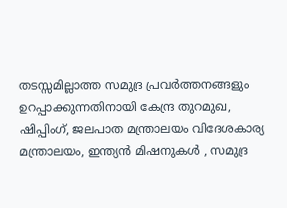തടസ്സമില്ലാത്ത സമുദ്ര പ്രവർത്തനങ്ങളും ഉറപ്പാക്കുന്നതിനായി കേന്ദ്ര തുറമുഖ, ഷിപ്പിംഗ്, ജലപാത മന്ത്രാലയം വിദേശകാര്യ മന്ത്രാലയം, ഇന്ത്യൻ മിഷനുകൾ , സമുദ്ര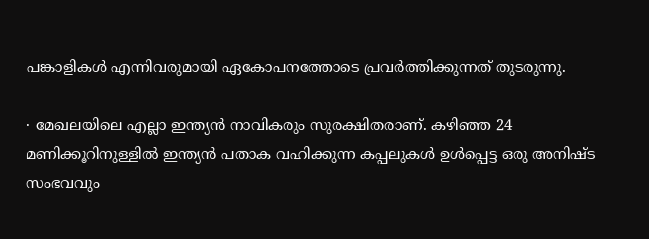പങ്കാളികൾ എന്നിവരുമായി ഏകോപനത്തോടെ പ്രവർത്തിക്കുന്നത് തുടരുന്നു.

· മേഖലയിലെ എല്ലാ ഇന്ത്യൻ നാവികരും സുരക്ഷിതരാണ്. കഴിഞ്ഞ 24 മണിക്കൂറിനുള്ളിൽ ഇന്ത്യൻ പതാക വഹിക്കുന്ന കപ്പലുകൾ ഉൾപ്പെട്ട ഒരു അനിഷ്ട സംഭവവും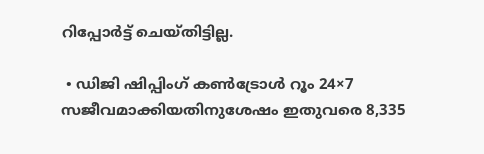റിപ്പോർട്ട് ചെയ്തിട്ടില്ല.

 • ഡിജി ഷിപ്പിംഗ് കൺട്രോൾ റൂം 24×7 സജീവമാക്കിയതിനുശേഷം ഇതുവരെ 8,335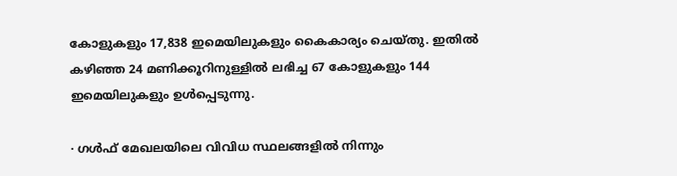കോളുകളും 17,838 ഇമെയിലുകളും കൈകാര്യം ചെയ്തു. ഇതിൽ കഴിഞ്ഞ 24 മണിക്കൂറിനുള്ളിൽ ലഭിച്ച 67 കോളുകളും 144 ഇമെയിലുകളും ഉൾപ്പെടുന്നു.

· ഗൾഫ് മേഖലയിലെ വിവിധ സ്ഥലങ്ങളിൽ നിന്നും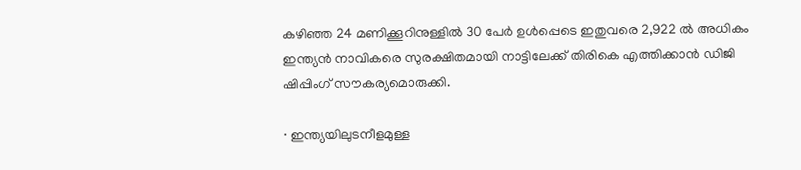കഴിഞ്ഞ 24 മണിക്കൂറിനുള്ളിൽ 30 പേർ ഉൾപ്പെടെ ഇതുവരെ 2,922 ൽ അധികം ഇന്ത്യൻ നാവികരെ സുരക്ഷിതമായി നാട്ടിലേക്ക് തിരികെ എത്തിക്കാൻ ഡിജി ഷിപ്പിംഗ് സൗകര്യമൊരുക്കി.

· ഇന്ത്യയിലുടനീളമുള്ള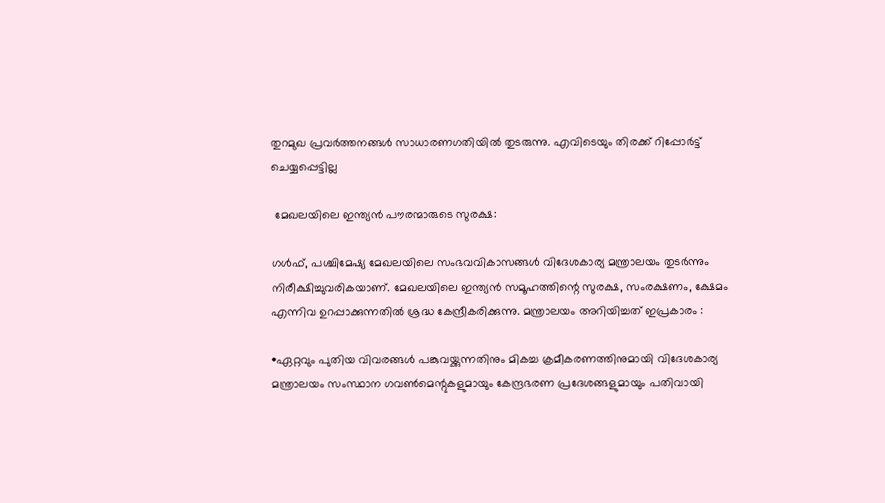തുറമുഖ പ്രവർത്തനങ്ങൾ സാധാരണഗതിയിൽ തുടരുന്നു. എവിടെയും തിരക്ക് റിപ്പോർട്ട് ചെയ്യപ്പെട്ടില്ല

 മേഖലയിലെ ഇന്ത്യൻ പൗരന്മാരുടെ സുരക്ഷ:

ഗൾഫ്, പശ്ചിമേഷ്യ മേഖലയിലെ സംഭവവികാസങ്ങൾ വിദേശകാര്യ മന്ത്രാലയം തുടർന്നും നിരീക്ഷിച്ചുവരികയാണ്. മേഖലയിലെ ഇന്ത്യൻ സമൂഹത്തിന്റെ സുരക്ഷ, സംരക്ഷണം, ക്ഷേമം എന്നിവ ഉറപ്പാക്കുന്നതിൽ ശ്രദ്ധ കേന്ദ്രീകരിക്കുന്നു. മന്ത്രാലയം അറിയിച്ചത് ഇപ്രകാരം :

•ഏറ്റവും പുതിയ വിവരങ്ങൾ പങ്കുവയ്ക്കുന്നതിനും മികച്ച ക്രമീകരണത്തിനുമായി വിദേശകാര്യ മന്ത്രാലയം സംസ്ഥാന ഗവൺമെന്റുകളുമായും കേന്ദ്രഭരണ പ്രദേശങ്ങളുമായും പതിവായി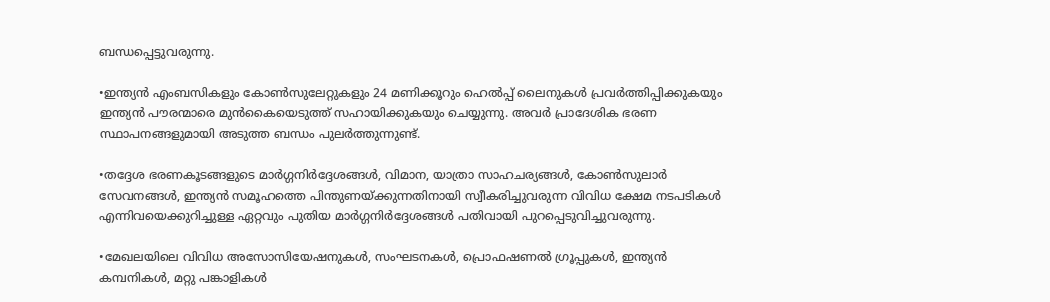ബന്ധപ്പെട്ടുവരുന്നു.

•ഇന്ത്യൻ എംബസികളും കോൺസുലേറ്റുകളും 24 മണിക്കൂറും ഹെൽപ്പ് ലൈനുകൾ പ്രവർത്തിപ്പിക്കുകയും ഇന്ത്യൻ പൗരന്മാരെ മുൻകൈയെടുത്ത് സഹായിക്കുകയും ചെയ്യുന്നു. അവർ പ്രാദേശിക ഭരണ സ്ഥാപനങ്ങളുമായി അടുത്ത ബന്ധം പുലർത്തുന്നുണ്ട്.

•തദ്ദേശ ഭരണകൂടങ്ങളുടെ മാർഗ്ഗനിർദ്ദേശങ്ങൾ, വിമാന, യാത്രാ സാഹചര്യങ്ങൾ, കോൺസുലാർ സേവനങ്ങൾ, ഇന്ത്യൻ സമൂഹത്തെ പിന്തുണയ്ക്കുന്നതിനായി സ്വീകരിച്ചുവരുന്ന വിവിധ ക്ഷേമ നടപടികൾ എന്നിവയെക്കുറിച്ചുള്ള ഏറ്റവും പുതിയ മാർഗ്ഗനിർദ്ദേശങ്ങൾ പതിവായി പുറപ്പെടുവിച്ചുവരുന്നു.

•മേഖലയിലെ വിവിധ അസോസിയേഷനുകൾ, സംഘടനകൾ, പ്രൊഫഷണൽ ഗ്രൂപ്പുകൾ, ഇന്ത്യൻ കമ്പനികൾ, മറ്റു പങ്കാളികൾ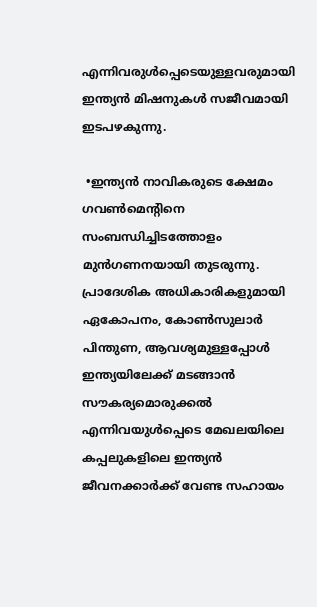എന്നിവരുൾപ്പെടെയുള്ളവരുമായി ഇന്ത്യൻ മിഷനുകൾ സജീവമായി ഇടപഴകുന്നു.

 •ഇന്ത്യൻ നാവികരുടെ ക്ഷേമം ഗവൺമെന്റിനെ സംബന്ധിച്ചിടത്തോളം മുൻ‌ഗണനയായി തുടരുന്നു. പ്രാദേശിക അധികാരികളുമായി ഏകോപനം, കോൺസുലാർ പിന്തുണ, ആവശ്യമുള്ളപ്പോൾ ഇന്ത്യയിലേക്ക് മടങ്ങാൻ സൗകര്യമൊരുക്കൽ എന്നിവയുൾപ്പെടെ മേഖലയിലെ കപ്പലുകളിലെ ഇന്ത്യൻ ജീവനക്കാർക്ക് വേണ്ട സഹായം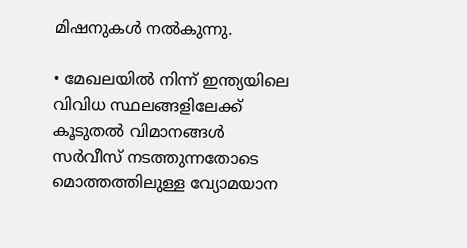മിഷനുകൾ നൽകുന്നു.

• മേഖലയിൽ നിന്ന് ഇന്ത്യയിലെ വിവിധ സ്ഥലങ്ങളിലേക്ക് കൂടുതൽ വിമാനങ്ങൾ സർവീസ് നടത്തുന്നതോടെ മൊത്തത്തിലുള്ള വ്യോമയാന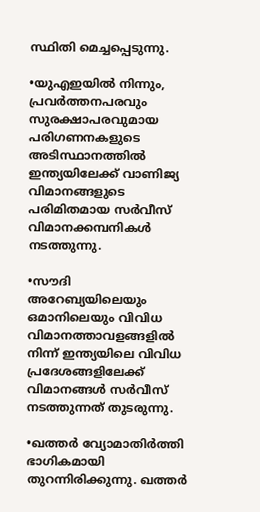സ്ഥിതി മെച്ചപ്പെടുന്നു.

•യുഎഇയിൽ നിന്നും, പ്രവർത്തനപരവും സുരക്ഷാപരവുമായ പരിഗണനകളുടെ അടിസ്ഥാനത്തിൽ ഇന്ത്യയിലേക്ക് വാണിജ്യ വിമാനങ്ങളുടെ പരിമിതമായ സർവീസ് വിമാനക്കമ്പനികൾ നടത്തുന്നു.

•സൗദി അറേബ്യയിലെയും ഒമാനിലെയും വിവിധ വിമാനത്താവളങ്ങളിൽ നിന്ന് ഇന്ത്യയിലെ വിവിധ പ്രദേശങ്ങളിലേക്ക് വിമാനങ്ങൾ സർവീസ് നടത്തുന്നത് തുടരുന്നു.

•ഖത്തർ വ്യോമാതിർത്തി ഭാഗികമായി തുറന്നിരിക്കുന്നു. ഖത്തർ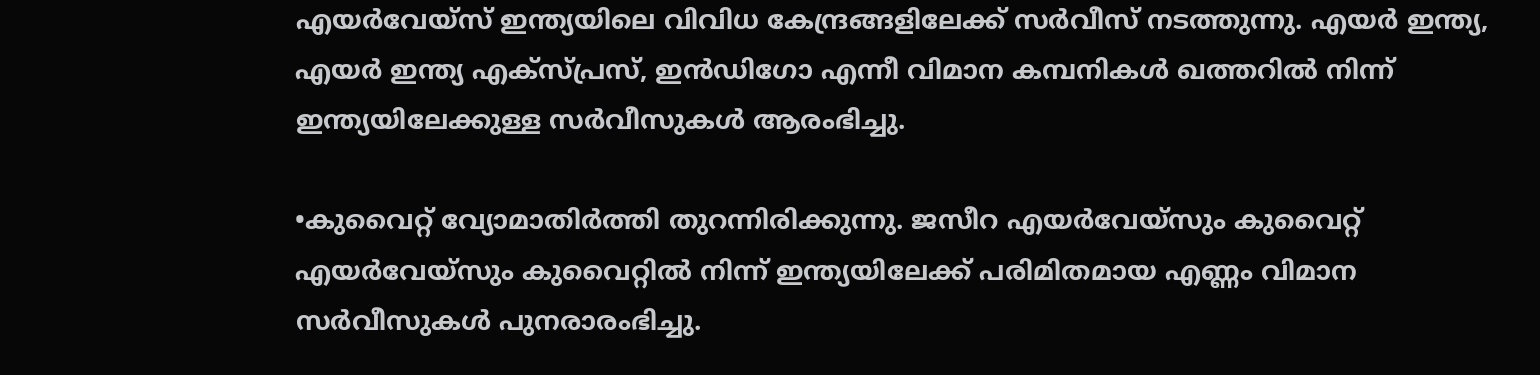എയർവേയ്‌സ് ഇന്ത്യയിലെ വിവിധ കേന്ദ്രങ്ങളിലേക്ക് സർവീസ് നടത്തുന്നു. എയർ ഇന്ത്യ, എയർ ഇന്ത്യ എക്സ്പ്രസ്, ഇൻഡിഗോ എന്നീ വിമാന കമ്പനികൾ ഖത്തറിൽ നിന്ന് ഇന്ത്യയിലേക്കുള്ള സർവീസുകൾ ആരംഭിച്ചു.

•കുവൈറ്റ് വ്യോമാതിർത്തി തുറന്നിരിക്കുന്നു. ജസീറ എയർവേയ്‌സും കുവൈറ്റ് എയർവേയ്‌സും കുവൈറ്റിൽ നിന്ന് ഇന്ത്യയിലേക്ക് പരിമിതമായ എണ്ണം വിമാന സർവീസുകൾ പുനരാരംഭിച്ചു.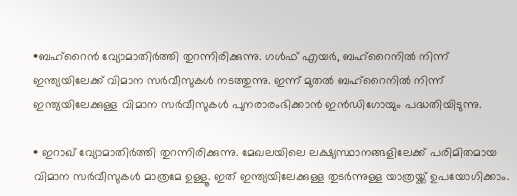•ബഹ്‌റൈൻ വ്യോമാതിർത്തി തുറന്നിരിക്കുന്നു. ഗൾഫ് എയർ, ബഹ്‌റൈനിൽ നിന്ന് ഇന്ത്യയിലേക്ക് വിമാന സർവീസുകൾ നടത്തുന്നു. ഇന്ന് മുതൽ ബഹ്‌റൈനിൽ നിന്ന് ഇന്ത്യയിലേക്കുള്ള വിമാന സർവീസുകൾ പുനരാരംഭിക്കാൻ ഇൻഡിഗോയും പദ്ധതിയിടുന്നു.

• ഇറാഖ് വ്യോമാതിർത്തി തുറന്നിരിക്കുന്നു. മേഖലയിലെ ലക്ഷ്യസ്ഥാനങ്ങളിലേക്ക് പരിമിതമായ വിമാന സർവീസുകൾ മാത്രമേ ഉള്ളൂ. ഇത് ഇന്ത്യയിലേക്കുള്ള തുടർന്നുള്ള യാത്രയ്ക്ക് ഉപയോഗിക്കാം.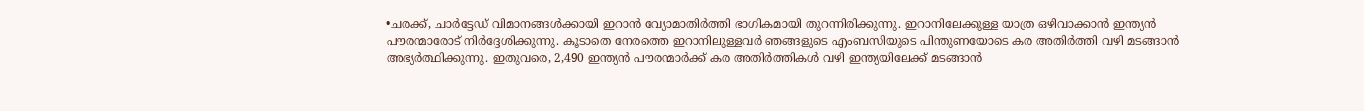•ചരക്ക്, ചാർട്ടേഡ് വിമാനങ്ങൾക്കായി ഇറാൻ വ്യോമാതിർത്തി ഭാഗികമായി തുറന്നിരിക്കുന്നു. ഇറാനിലേക്കുള്ള യാത്ര ഒഴിവാക്കാൻ ഇന്ത്യൻ പൗരന്മാരോട് നിർദ്ദേശിക്കുന്നു. കൂടാതെ നേരത്തെ ഇറാനിലുള്ളവർ ഞങ്ങളുടെ എംബസിയുടെ പിന്തുണയോടെ കര അതിർത്തി വഴി മടങ്ങാൻ അഭ്യർത്ഥിക്കുന്നു. ഇതുവരെ, 2,490 ഇന്ത്യൻ പൗരന്മാർക്ക് കര അതിർത്തികൾ വഴി ഇന്ത്യയിലേക്ക് മടങ്ങാൻ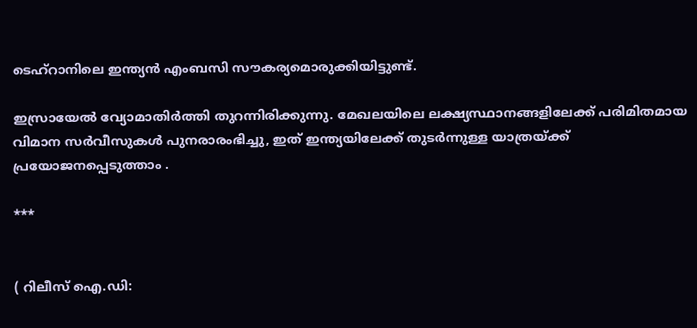ടെഹ്റാനിലെ ഇന്ത്യൻ എംബസി സൗകര്യമൊരുക്കിയിട്ടുണ്ട്.

ഇസ്രായേൽ വ്യോമാതിർത്തി തുറന്നിരിക്കുന്നു. മേഖലയിലെ ലക്ഷ്യസ്ഥാനങ്ങളിലേക്ക് പരിമിതമായ വിമാന സർവീസുകൾ പുനരാരംഭിച്ചു, ഇത് ഇന്ത്യയിലേക്ക് തുടർന്നുള്ള യാത്രയ്ക്ക് പ്രയോജനപ്പെടുത്താം .

***


( റിലീസ് ഐ.ഡി: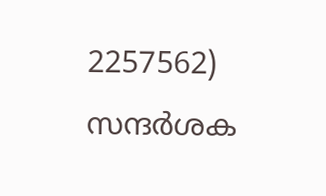2257562) സന്ദര്‍ശക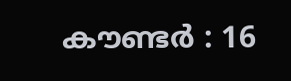കൗണ്ടര്‍ : 16